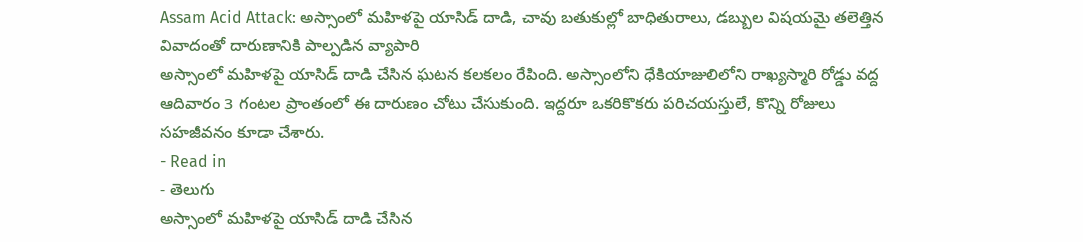Assam Acid Attack: అస్సాంలో మహిళపై యాసిడ్ దాడి, చావు బతుకుల్లో బాధితురాలు, డబ్బుల విషయమై తలెత్తిన వివాదంతో దారుణానికి పాల్పడిన వ్యాపారి
అస్సాంలో మహిళపై యాసిడ్ దాడి చేసిన ఘటన కలకలం రేపింది. అస్సాంలోని ధేకియాజులిలోని రాఖ్యస్మారి రోడ్డు వద్ద ఆదివారం 3 గంటల ప్రాంతంలో ఈ దారుణం చోటు చేసుకుంది. ఇద్దరూ ఒకరికొకరు పరిచయస్తులే, కొన్ని రోజులు సహజీవనం కూడా చేశారు.
- Read in
- తెలుగు
అస్సాంలో మహిళపై యాసిడ్ దాడి చేసిన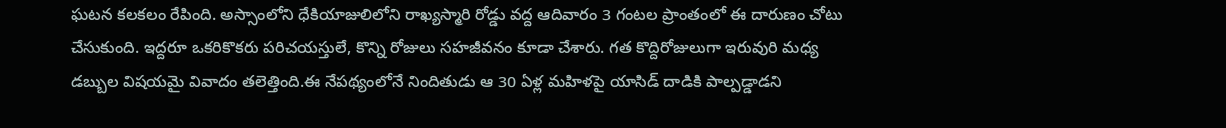ఘటన కలకలం రేపింది. అస్సాంలోని ధేకియాజులిలోని రాఖ్యస్మారి రోడ్డు వద్ద ఆదివారం 3 గంటల ప్రాంతంలో ఈ దారుణం చోటు చేసుకుంది. ఇద్దరూ ఒకరికొకరు పరిచయస్తులే, కొన్ని రోజులు సహజీవనం కూడా చేశారు. గత కొద్దిరోజులుగా ఇరువురి మధ్య డబ్బుల విషయమై వివాదం తలెత్తింది.ఈ నేపథ్యంలోనే నిందితుడు ఆ 30 ఏళ్ల మహిళపై యాసిడ్ దాడికి పాల్పడ్డాడని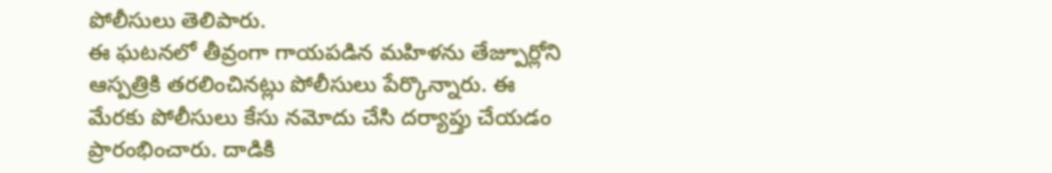పోలీసులు తెలిపారు.
ఈ ఘటనలో తీవ్రంగా గాయపడిన మహిళను తేజ్పూర్లోని ఆస్పత్రికి తరలించినట్లు పోలీసులు పేర్కొన్నారు. ఈ మేరకు పోలీసులు కేసు నమోదు చేసి దర్యాప్తు చేయడం ప్రారంభించారు. దాడికి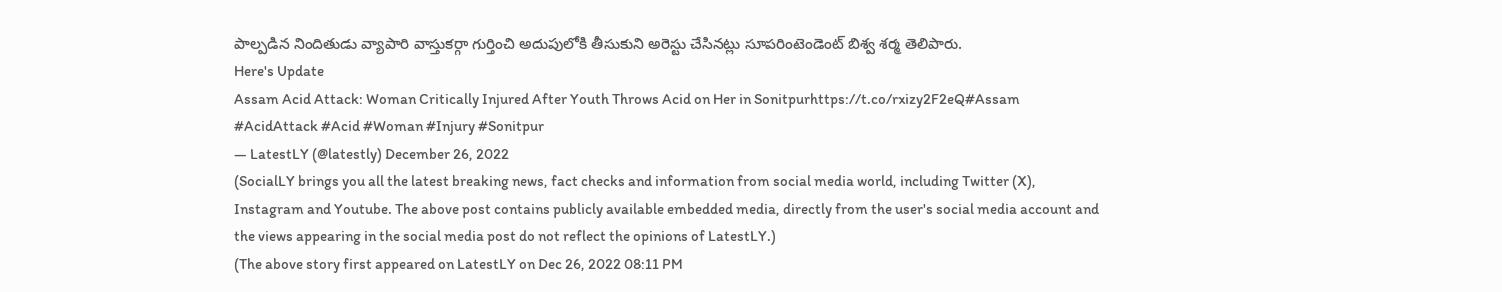పాల్పడిన నిందితుడు వ్యాపారి వాస్తుకర్గా గుర్తించి అదుపులోకి తీసుకుని అరెస్టు చేసినట్లు సూపరింటెండెంట్ బిశ్వ శర్మ తెలిపారు.
Here's Update
Assam Acid Attack: Woman Critically Injured After Youth Throws Acid on Her in Sonitpurhttps://t.co/rxizy2F2eQ#Assam #AcidAttack #Acid #Woman #Injury #Sonitpur
— LatestLY (@latestly) December 26, 2022
(SocialLY brings you all the latest breaking news, fact checks and information from social media world, including Twitter (X), Instagram and Youtube. The above post contains publicly available embedded media, directly from the user's social media account and the views appearing in the social media post do not reflect the opinions of LatestLY.)
(The above story first appeared on LatestLY on Dec 26, 2022 08:11 PM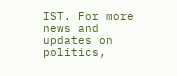IST. For more news and updates on politics,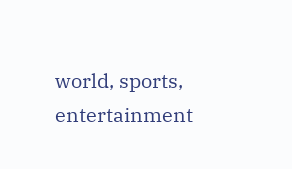world, sports, entertainment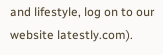and lifestyle, log on to our website latestly.com).